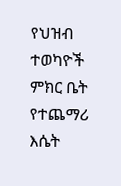የህዝብ ተወካዮች ምክር ቤት የተጨማሪ እሴት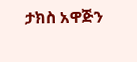ታክስ አዋጅን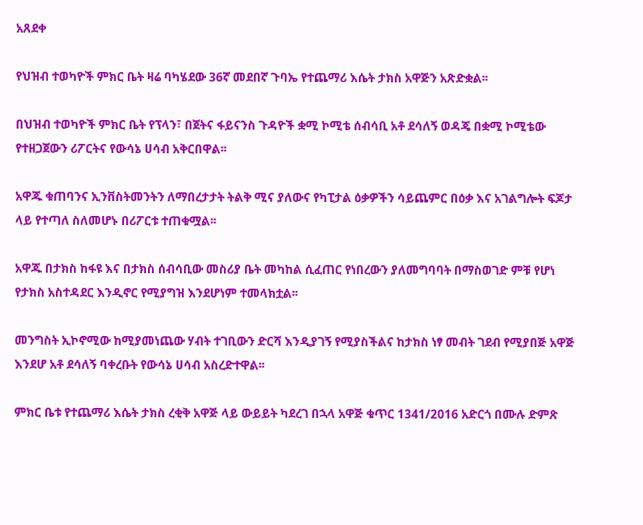አጸደቀ

የህዝብ ተወካዮች ምክር ቤት ዛሬ ባካሄደው 36ኛ መደበኛ ጉባኤ የተጨማሪ እሴት ታክስ አዋጅን አጽድቋል፡፡

በህዝብ ተወካዮች ምክር ቤት የፕላን፣ በጀትና ፋይናንስ ጉዳዮች ቋሚ ኮሚቴ ሰብሳቢ አቶ ደሳለኝ ወዳጄ በቋሚ ኮሚቴው የተዘጋጀውን ሪፖርትና የውሳኔ ሀሳብ አቅርበዋል፡፡

አዋጁ ቁጠባንና ኢንቨስትመንትን ለማበረታታት ትልቅ ሚና ያለውና የካፒታል ዕቃዎችን ሳይጨምር በዕቃ እና አገልግሎት ፍጆታ ላይ የተጣለ ስለመሆኑ በሪፖርቱ ተጠቁሟል፡፡

አዋጁ በታክስ ከፋዩ እና በታክስ ሰብሳቢው መስሪያ ቤት መካከል ሲፈጠር የነበረውን ያለመግባባት በማስወገድ ምቹ የሆነ የታክስ አስተዳደር እንዲኖር የሚያግዝ እንደሆነም ተመላክቷል፡፡

መንግስት ኢኮኖሚው ከሚያመነጨው ሃብት ተገቢውን ድርሻ እንዲያገኝ የሚያስችልና ከታክስ ነፃ መብት ገደብ የሚያበጅ አዋጅ እንደሆ አቶ ደሳለኝ ባቀረቡት የውሳኔ ሀሳብ አስረድተዋል፡፡

ምክር ቤቱ የተጨማሪ እሴት ታክስ ረቂቅ አዋጅ ላይ ውይይት ካደረገ በኋላ አዋጅ ቁጥር 1341/2016 አድርጎ በሙሉ ድምጽ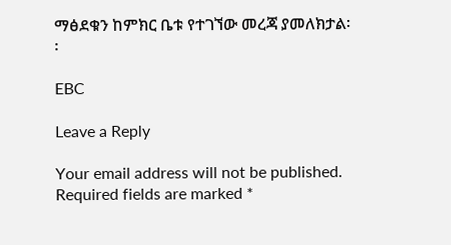ማፅደቁን ከምክር ቤቱ የተገኘው መረጃ ያመለክታል፡፡

EBC

Leave a Reply

Your email address will not be published. Required fields are marked *